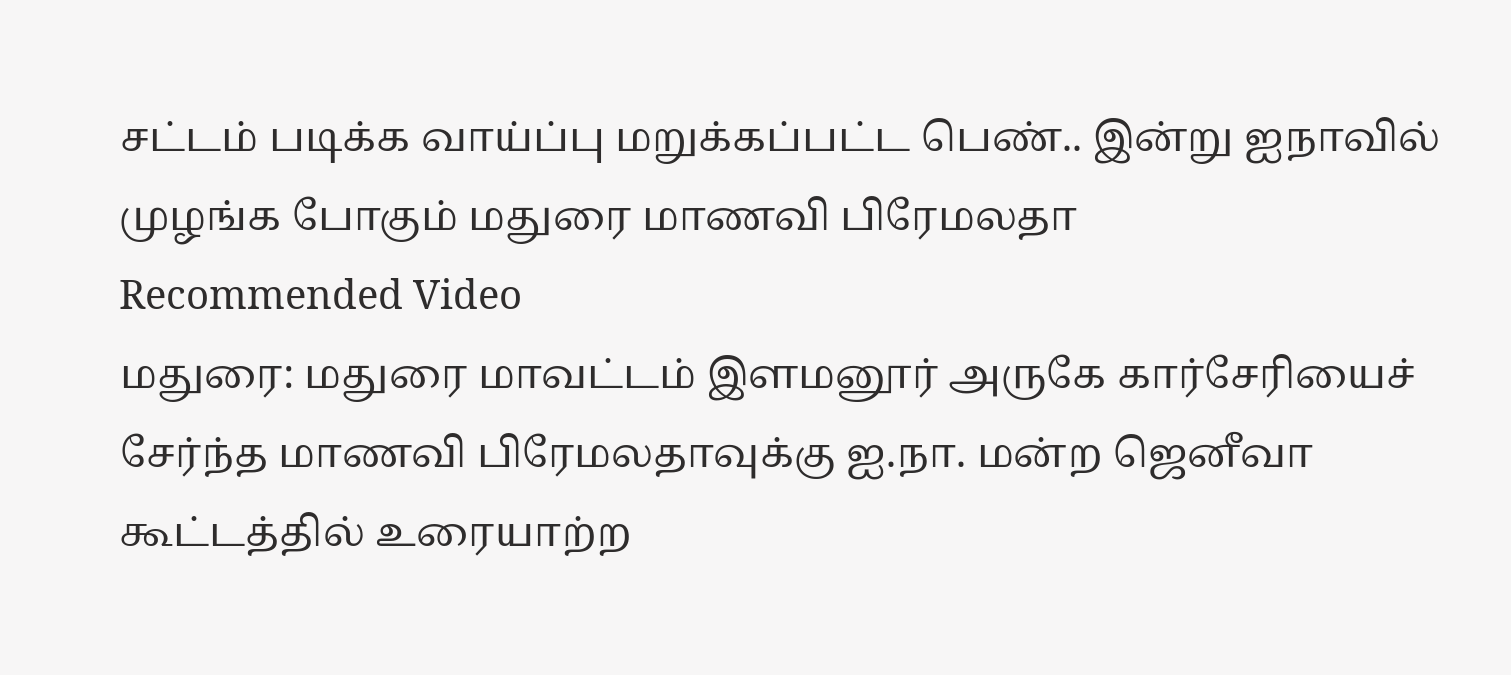சட்டம் படிக்க வாய்ப்பு மறுக்கப்பட்ட பெண்.. இன்று ஐநாவில் முழங்க போகும் மதுரை மாணவி பிரேமலதா
Recommended Video
மதுரை: மதுரை மாவட்டம் இளமனூர் அருகே கார்சேரியைச் சேர்ந்த மாணவி பிரேமலதாவுக்கு ஐ.நா. மன்ற ஜெனீவா கூட்டத்தில் உரையாற்ற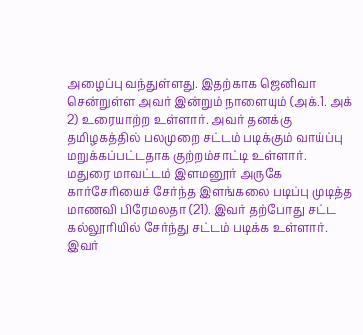அழைப்பு வந்துள்ளது. இதற்காக ஜெனிவா சென்றுள்ள அவர் இன்றும் நாளையும் (அக்.1. அக் 2) உரையாற்ற உள்ளார். அவர் தனக்கு தமிழகத்தில் பலமுறை சட்டம் படிக்கும் வாய்ப்பு மறுக்கப்பட்டதாக குற்றம்சாட்டி உள்ளார்.
மதுரை மாவட்டம் இளமனூர் அருகே கார்சேரியைச் சேர்ந்த இளங்கலை படிப்பு முடித்த மாணவி பிரேமலதா (21). இவர் தற்போது சட்ட கல்லூரியில் சேர்ந்து சட்டம் படிக்க உள்ளார்.
இவர்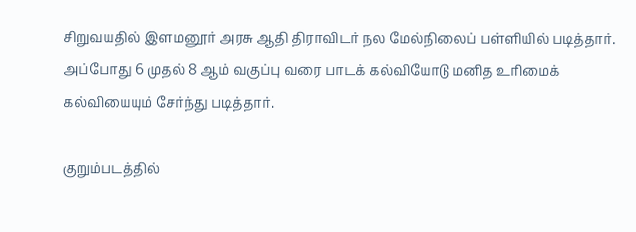சிறுவயதில் இளமனூர் அரசு ஆதி திராவிடர் நல மேல்நிலைப் பள்ளியில் படித்தார். அப்போது 6 முதல் 8 ஆம் வகுப்பு வரை பாடக் கல்வியோடு மனித உரிமைக் கல்வியையும் சேர்ந்து படித்தார்.

குறும்படத்தில்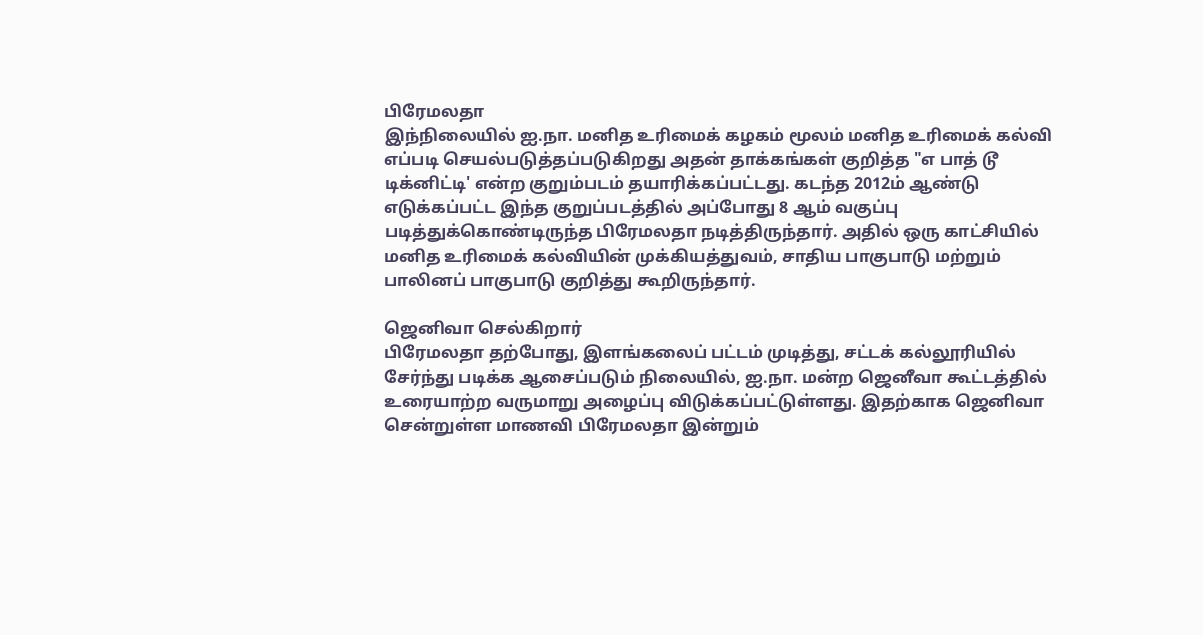பிரேமலதா
இந்நிலையில் ஐ.நா. மனித உரிமைக் கழகம் மூலம் மனித உரிமைக் கல்வி எப்படி செயல்படுத்தப்படுகிறது அதன் தாக்கங்கள் குறித்த "எ பாத் டூ டிக்னிட்டி' என்ற குறும்படம் தயாரிக்கப்பட்டது. கடந்த 2012ம் ஆண்டு எடுக்கப்பட்ட இந்த குறுப்படத்தில் அப்போது 8 ஆம் வகுப்பு படித்துக்கொண்டிருந்த பிரேமலதா நடித்திருந்தார். அதில் ஒரு காட்சியில் மனித உரிமைக் கல்வியின் முக்கியத்துவம், சாதிய பாகுபாடு மற்றும் பாலினப் பாகுபாடு குறித்து கூறிருந்தார்.

ஜெனிவா செல்கிறார்
பிரேமலதா தற்போது, இளங்கலைப் பட்டம் முடித்து, சட்டக் கல்லூரியில் சேர்ந்து படிக்க ஆசைப்படும் நிலையில், ஐ.நா. மன்ற ஜெனீவா கூட்டத்தில் உரையாற்ற வருமாறு அழைப்பு விடுக்கப்பட்டுள்ளது. இதற்காக ஜெனிவா சென்றுள்ள மாணவி பிரேமலதா இன்றும்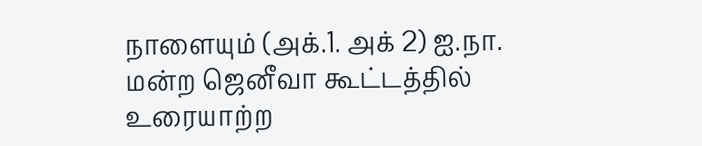நாளையும் (அக்.1. அக் 2) ஐ.நா. மன்ற ஜெனீவா கூட்டத்தில் உரையாற்ற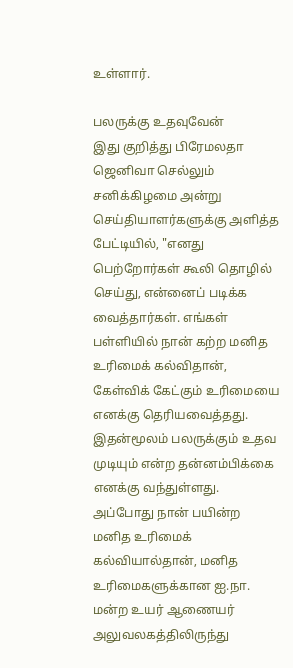உள்ளார்.

பலருக்கு உதவுவேன்
இது குறித்து பிரேமலதா ஜெனிவா செல்லும் சனிக்கிழமை அன்று செய்தியாளர்களுக்கு அளித்த பேட்டியில், "எனது பெற்றோர்கள் கூலி தொழில் செய்து, என்னைப் படிக்க வைத்தார்கள். எங்கள் பள்ளியில் நான் கற்ற மனித உரிமைக் கல்விதான், கேள்விக் கேட்கும் உரிமையை எனக்கு தெரியவைத்தது. இதன்மூலம் பலருக்கும் உதவ முடியும் என்ற தன்னம்பிக்கை எனக்கு வந்துள்ளது. அப்போது நான் பயின்ற மனித உரிமைக் கல்வியால்தான், மனித உரிமைகளுக்கான ஐ.நா. மன்ற உயர் ஆணையர் அலுவலகத்திலிருந்து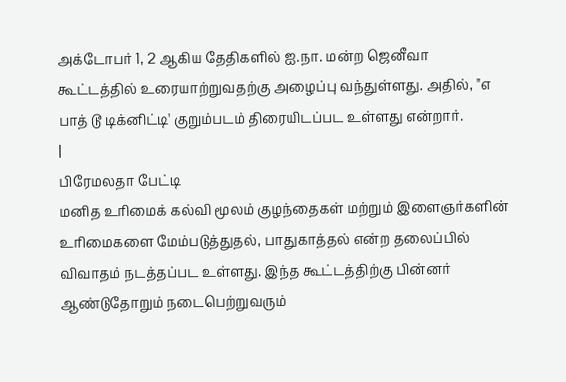அக்டோபர் 1, 2 ஆகிய தேதிகளில் ஐ.நா. மன்ற ஜெனீவா கூட்டத்தில் உரையாற்றுவதற்கு அழைப்பு வந்துள்ளது. அதில், "எ பாத் டூ டிக்னிட்டி' குறும்படம் திரையிடப்பட உள்ளது என்றார்.
|
பிரேமலதா பேட்டி
மனித உரிமைக் கல்வி மூலம் குழந்தைகள் மற்றும் இளைஞர்களின் உரிமைகளை மேம்படுத்துதல், பாதுகாத்தல் என்ற தலைப்பில் விவாதம் நடத்தப்பட உள்ளது. இந்த கூட்டத்திற்கு பின்னர் ஆண்டுதோறும் நடைபெற்றுவரும்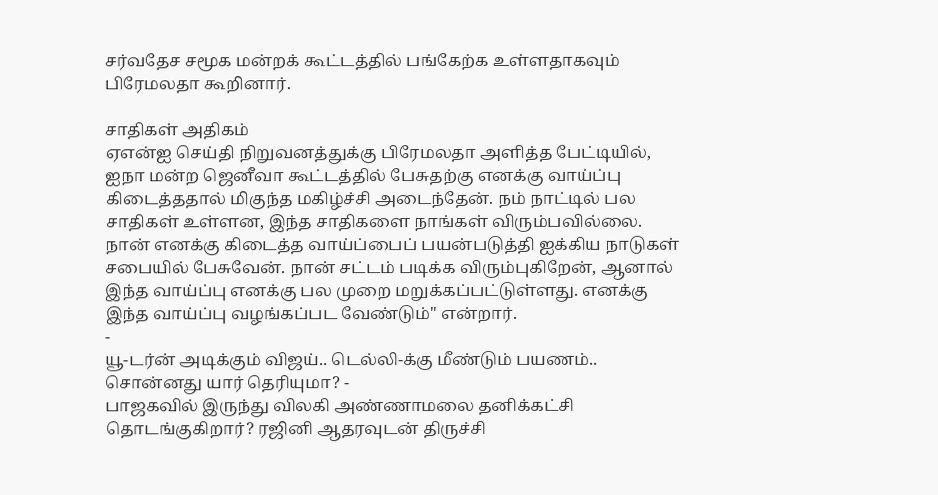சர்வதேச சமூக மன்றக் கூட்டத்தில் பங்கேற்க உள்ளதாகவும் பிரேமலதா கூறினார்.

சாதிகள் அதிகம்
ஏஎன்ஐ செய்தி நிறுவனத்துக்கு பிரேமலதா அளித்த பேட்டியில், ஐநா மன்ற ஜெனீவா கூட்டத்தில் பேசுதற்கு எனக்கு வாய்ப்பு கிடைத்ததால் மிகுந்த மகிழ்ச்சி அடைந்தேன். நம் நாட்டில் பல சாதிகள் உள்ளன, இந்த சாதிகளை நாங்கள் விரும்பவில்லை. நான் எனக்கு கிடைத்த வாய்ப்பைப் பயன்படுத்தி ஐக்கிய நாடுகள் சபையில் பேசுவேன். நான் சட்டம் படிக்க விரும்புகிறேன், ஆனால் இந்த வாய்ப்பு எனக்கு பல முறை மறுக்கப்பட்டுள்ளது. எனக்கு இந்த வாய்ப்பு வழங்கப்பட வேண்டும்" என்றார்.
-
யூ-டர்ன் அடிக்கும் விஜய்.. டெல்லி-க்கு மீண்டும் பயணம்.. சொன்னது யார் தெரியுமா? -
பாஜகவில் இருந்து விலகி அண்ணாமலை தனிக்கட்சி தொடங்குகிறார்? ரஜினி ஆதரவுடன் திருச்சி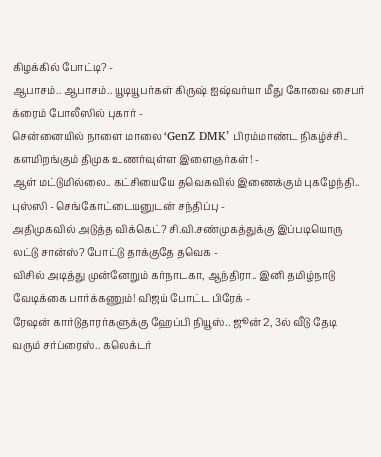கிழக்கில் போட்டி? -
ஆபாசம்.. ஆபாசம்.. யூடியூபர்கள் கிருஷ் ஐஷ்வர்யா மீது கோவை சைபர் க்ரைம் போலீஸில் புகார் -
சென்னையில் நாளை மாலை ‘GenZ DMK’ பிரம்மாண்ட நிகழ்ச்சி.. களமிறங்கும் திமுக உணர்வுள்ள இளைஞர்கள்! -
ஆள் மட்டுமில்லை.. கட்சியையே தவெகவில் இணைக்கும் புகழேந்தி.. புஸ்ஸி - செங்கோட்டையனுடன் சந்திப்பு -
அதிமுகவில் அடுத்த விக்கெட்? சி.வி.சண்முகத்துக்கு இப்படியொரு லட்டு சான்ஸ்? போட்டு தாக்குதே தவெக -
விசில் அடித்து முன்னேறும் கர்நாடகா, ஆந்திரா.. இனி தமிழ்நாடு வேடிக்கை பார்க்கணும்! விஜய் போட்ட பிரேக் -
ரேஷன் கார்டுதாரர்களுக்கு ஹேப்பி நியூஸ்.. ஜூன் 2, 3ல் வீடு தேடி வரும் சர்ப்ரைஸ்.. கலெக்டர்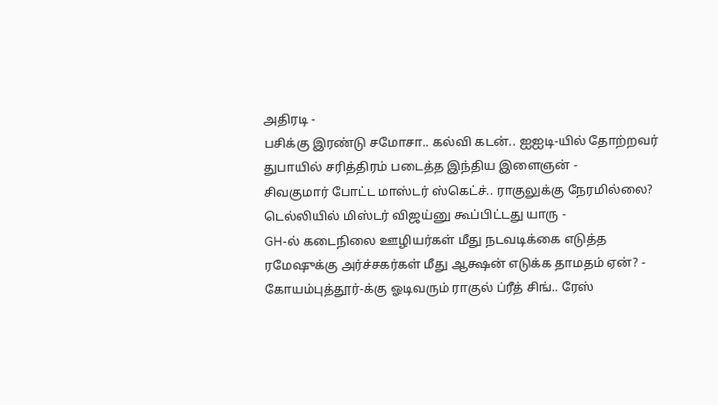அதிரடி -
பசிக்கு இரண்டு சமோசா.. கல்வி கடன்.. ஐஐடி-யில் தோற்றவர் துபாயில் சரித்திரம் படைத்த இந்திய இளைஞன் -
சிவகுமார் போட்ட மாஸ்டர் ஸ்கெட்ச்.. ராகுலுக்கு நேரமில்லை? டெல்லியில் மிஸ்டர் விஜய்னு கூப்பிட்டது யாரு -
GH-ல் கடைநிலை ஊழியர்கள் மீது நடவடிக்கை எடுத்த ரமேஷுக்கு அர்ச்சகர்கள் மீது ஆக்ஷன் எடுக்க தாமதம் ஏன்? -
கோயம்புத்தூர்-க்கு ஓடிவரும் ராகுல் ப்ரீத் சிங்.. ரேஸ்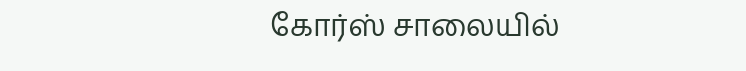கோர்ஸ் சாலையில்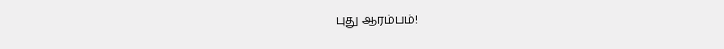புது ஆரம்பம்!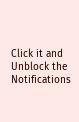Click it and Unblock the Notifications